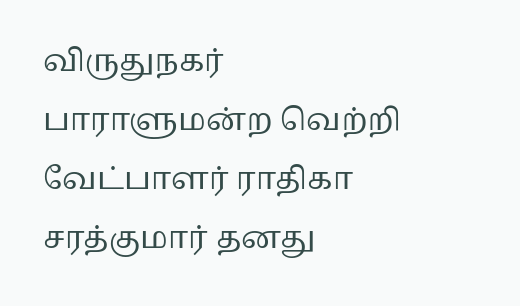விருதுநகர் பாராளுமன்ற வெற்றி வேட்பாளர் ராதிகா சரத்குமார் தனது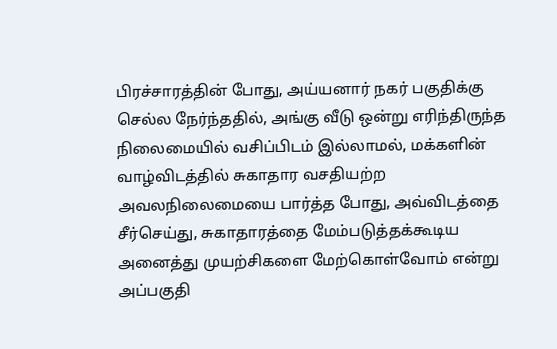பிரச்சாரத்தின் போது, அய்யனார் நகர் பகுதிக்கு செல்ல நேர்ந்ததில், அங்கு வீடு ஒன்று எரிந்திருந்த நிலைமையில் வசிப்பிடம் இல்லாமல், மக்களின் வாழ்விடத்தில் சுகாதார வசதியற்ற அவலநிலைமையை பார்த்த போது, அவ்விடத்தை சீர்செய்து, சுகாதாரத்தை மேம்படுத்தக்கூடிய அனைத்து முயற்சிகளை மேற்கொள்வோம் என்று அப்பகுதி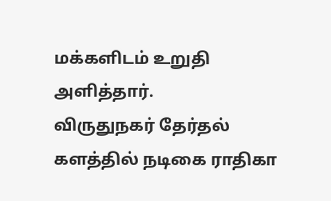மக்களிடம் உறுதி அளித்தார்.
விருதுநகர் தேர்தல் களத்தில் நடிகை ராதிகா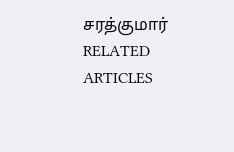சரத்குமார்
RELATED ARTICLES